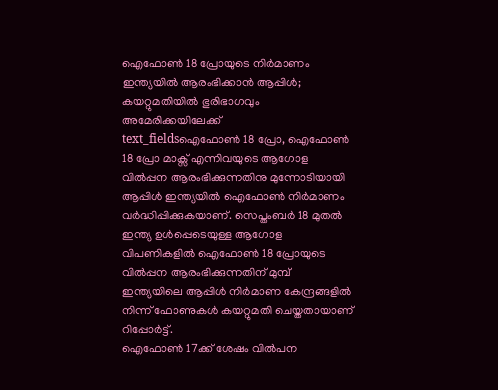ഐഫോൺ 18 പ്രോയുടെ നിർമാണം ഇന്ത്യയിൽ ആരംഭിക്കാൻ ആപ്പിൾ; കയറ്റുമതിയിൽ ഭുരിഭാഗവും അമേരിക്കയിലേക്ക്
text_fieldsഐഫോൺ 18 പ്രോ, ഐഫോൺ 18 പ്രോ മാക്സ് എന്നിവയുടെ ആഗോള വിൽപ്പന ആരംഭിക്കുന്നതിനു മുന്നോടിയായി ആപ്പിൾ ഇന്ത്യയിൽ ഐഫോൺ നിർമാണം വർദ്ധിപ്പിക്കുകയാണ്. സെപ്തംബർ 18 മുതൽ ഇന്ത്യ ഉൾപ്പെടെയുള്ള ആഗോള വിപണികളിൽ ഐഫോൺ 18 പ്രോയുടെ വിൽപ്പന ആരംഭിക്കുന്നതിന് മുമ്പ് ഇന്ത്യയിലെ ആപ്പിൾ നിർമാണ കേന്ദ്രങ്ങളിൽ നിന്ന് ഫോണുകൾ കയറ്റുമതി ചെയ്തതായാണ് റിപ്പോർട്ട്.
ഐഫോൺ 17ക്ക് ശേഷം വിൽപന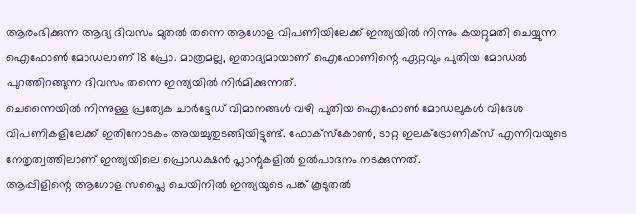ആരംഭിക്കുന്ന ആദ്യ ദിവസം മുതൽ തന്നെ ആഗോള വിപണിയിലേക്ക് ഇന്ത്യയിൽ നിന്നും കയറ്റുമതി ചെയ്യുന്ന ഐഫോൺ മോഡലാണ് 18 പ്രോ. മാത്രമല്ല, ഇതാദ്യമായാണ് ഐഫോണിന്റെ ഏറ്റവും പുതിയ മോഡൽ പുറത്തിറങ്ങുന്ന ദിവസം തന്നെ ഇന്ത്യയിൽ നിർമിക്കുന്നത്.
ചെന്നൈയിൽ നിന്നുള്ള പ്രത്യേക ചാർട്ടേഡ് വിമാനങ്ങൾ വഴി പുതിയ ഐഫോൺ മോഡലുകൾ വിദേശ വിപണികളിലേക്ക് ഇതിനോടകം അയച്ചുതുടങ്ങിയിട്ടുണ്ട്. ഫോക്സ്കോൺ, ടാറ്റ ഇലക്ട്രോണിക്സ് എന്നിവയുടെ നേതൃത്വത്തിലാണ് ഇന്ത്യയിലെ പ്രൊഡക്ഷൻ പ്ലാന്റുകളിൽ ഉൽപാദനം നടക്കുന്നത്.
ആപ്പിളിന്റെ ആഗോള സപ്ലൈ ചെയിനിൽ ഇന്ത്യയുടെ പങ്ക് കൂടുതൽ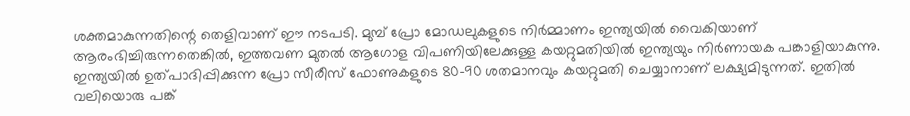ശക്തമാകുന്നതിന്റെ തെളിവാണ് ഈ നടപടി. മുമ്പ് പ്രോ മോഡലുകളുടെ നിർമ്മാണം ഇന്ത്യയിൽ വൈകിയാണ് ആരംഭിച്ചിരുന്നതെങ്കിൽ, ഇത്തവണ മുതൽ ആഗോള വിപണിയിലേക്കുള്ള കയറ്റുമതിയിൽ ഇന്ത്യയും നിർണായക പങ്കാളിയാകുന്നു. ഇന്ത്യയിൽ ഉത്പാദിപ്പിക്കുന്ന പ്രോ സീരീസ് ഫോണുകളുടെ 80-90 ശതമാനവും കയറ്റുമതി ചെയ്യാനാണ് ലക്ഷ്യമിടുന്നത്. ഇതിൽ വലിയൊരു പങ്ക്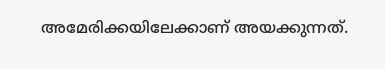അമേരിക്കയിലേക്കാണ് അയക്കുന്നത്.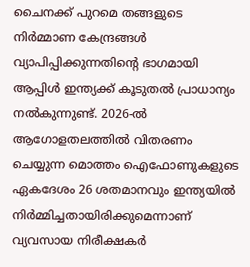ചൈനക്ക് പുറമെ തങ്ങളുടെ നിർമ്മാണ കേന്ദ്രങ്ങൾ വ്യാപിപ്പിക്കുന്നതിന്റെ ഭാഗമായി ആപ്പിൾ ഇന്ത്യക്ക് കൂടുതൽ പ്രാധാന്യം നൽകുന്നുണ്ട്. 2026-ൽ ആഗോളതലത്തിൽ വിതരണം ചെയ്യുന്ന മൊത്തം ഐഫോണുകളുടെ ഏകദേശം 26 ശതമാനവും ഇന്ത്യയിൽ നിർമ്മിച്ചതായിരിക്കുമെന്നാണ് വ്യവസായ നിരീക്ഷകർ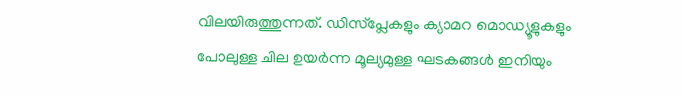വിലയിരുത്തുന്നത്. ഡിസ്പ്ലേകളും ക്യാമറ മൊഡ്യൂളുകളും പോലുള്ള ചില ഉയർന്ന മൂല്യമുള്ള ഘടകങ്ങൾ ഇനിയും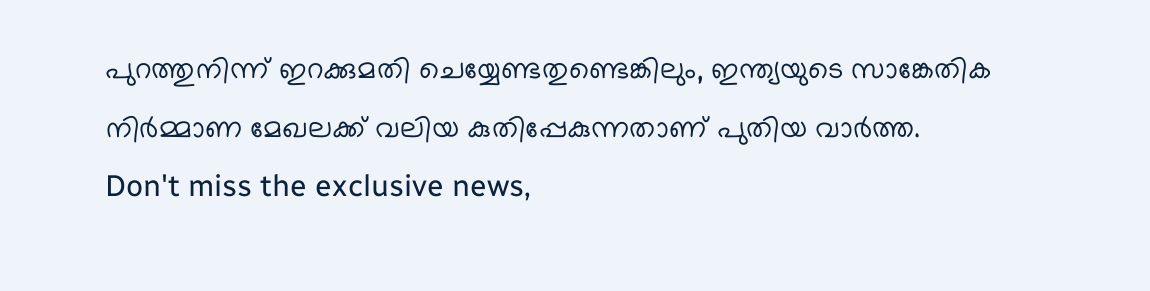പുറത്തുനിന്ന് ഇറക്കുമതി ചെയ്യേണ്ടതുണ്ടെങ്കിലും, ഇന്ത്യയുടെ സാങ്കേതിക നിർമ്മാണ മേഖലക്ക് വലിയ കുതിപ്പേകുന്നതാണ് പുതിയ വാർത്ത.
Don't miss the exclusive news,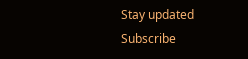Stay updated
Subscribe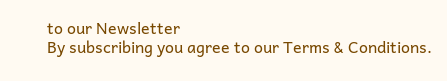to our Newsletter
By subscribing you agree to our Terms & Conditions.